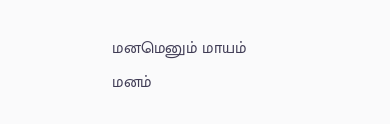மனமெனும் மாயம்
மனம்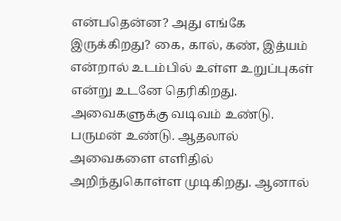என்பதென்ன? அது எங்கே இருக்கிறது? கை, கால், கண், இத்யம் என்றால் உடம்பில் உள்ள உறுப்புகள் என்று உடனே தெரிகிறது. அவைகளுக்கு வடிவம் உண்டு. பருமன் உண்டு. ஆதலால் அவைகளை எளிதில் அறிந்துகொள்ள முடிகிறது. ஆனால்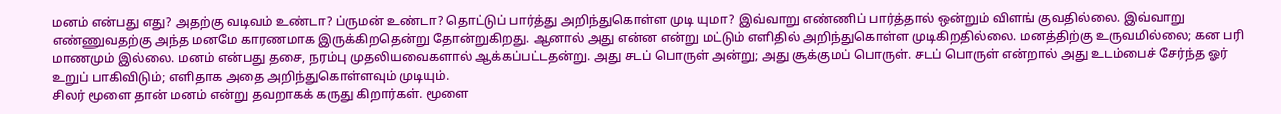மனம் என்பது எது? அதற்கு வடிவம் உண்டா? ப்ருமன் உண்டா? தொட்டுப் பார்த்து அறிந்துகொள்ள முடி யுமா? இவ்வாறு எண்ணிப் பார்த்தால் ஒன்றும் விளங் குவதில்லை. இவ்வாறு எண்ணுவதற்கு அந்த மனமே காரணமாக இருக்கிறதென்று தோன்றுகிறது. ஆனால் அது என்ன என்று மட்டும் எளிதில் அறிந்துகொள்ள முடிகிறதில்லை. மனத்திற்கு உருவமில்லை; கன பரி மாணமும் இல்லை. மனம் என்பது தசை, நரம்பு முதலியவைகளால் ஆக்கப்பட்டதன்று. அது சடப் பொருள் அன்று; அது சூக்குமப் பொருள். சடப் பொருள் என்றால் அது உடம்பைச் சேர்ந்த ஓர் உறுப் பாகிவிடும்; எளிதாக அதை அறிந்துகொள்ளவும் முடியும்.
சிலர் மூளை தான் மனம் என்று தவறாகக் கருது கிறார்கள். மூளை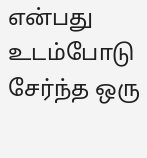என்பது உடம்போடு சேர்ந்த ஒரு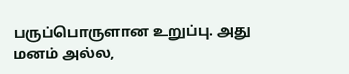பருப்பொருளான உறுப்பு. அது மனம் அல்ல,